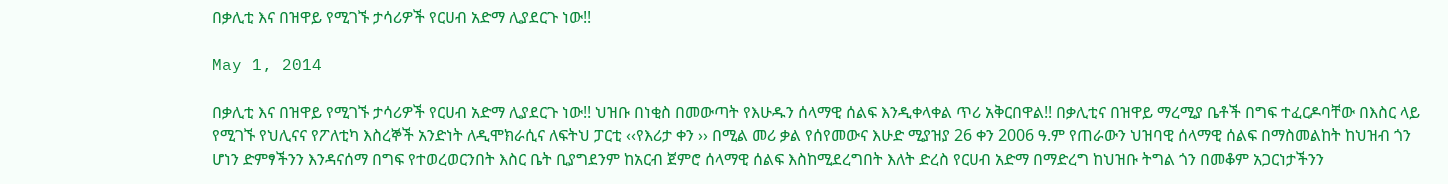በቃሊቲ እና በዝዋይ የሚገኙ ታሳሪዎች የርሀብ አድማ ሊያደርጉ ነው!!

May 1, 2014

በቃሊቲ እና በዝዋይ የሚገኙ ታሳሪዎች የርሀብ አድማ ሊያደርጉ ነው!! ህዝቡ በነቂስ በመውጣት የእሁዱን ሰላማዊ ሰልፍ እንዲቀላቀል ጥሪ አቅርበዋል!! በቃሊቲና በዝዋይ ማረሚያ ቤቶች በግፍ ተፈርዶባቸው በእስር ላይ የሚገኙ የህሊናና የፖለቲካ እስረኞች አንድነት ለዲሞክራሲና ለፍትህ ፓርቲ ‹‹የእሪታ ቀን ›› በሚል መሪ ቃል የሰየመውና እሁድ ሚያዝያ 26 ቀን 2006 ዓ.ም የጠራውን ህዝባዊ ሰላማዊ ሰልፍ በማስመልከት ከህዝብ ጎን ሆነን ድምፃችንን እንዳናሰማ በግፍ የተወረወርንበት እስር ቤት ቢያግደንም ከአርብ ጀምሮ ሰላማዊ ሰልፍ እስከሚደረግበት እለት ድረስ የርሀብ አድማ በማድረግ ከህዝቡ ትግል ጎን በመቆም አጋርነታችንን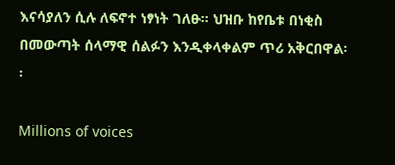እናሳያለን ሲሉ ለፍኖተ ነፃነት ገለፁ፡፡ ህዝቡ ከየቤቱ በነቂስ በመውጣት ሰላማዊ ሰልፉን እንዲቀላቀልም ጥሪ አቅርበዋል፡፡

Millions of voices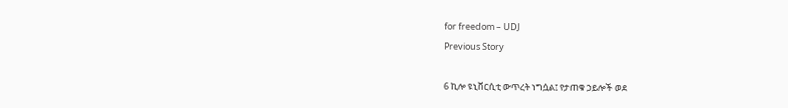for freedom – UDJ
Previous Story

6 ኪሎ ዩኒቨርሲቲ ውጥረት ነግሷል፤ የታጠቁ ኃይሎች ወደ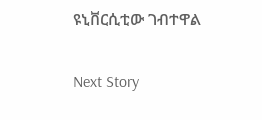ዩኒቨርሲቲው ገብተዋል

Next Story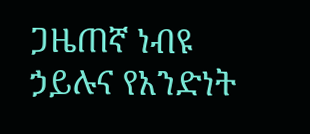ጋዜጠኛ ነብዩ ኃይሉና የአንድነት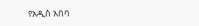የአዲስ አበባ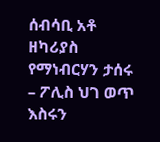ሰብሳቢ አቶ ዘካሪያስ የማነብርሃን ታሰሩ – ፖሊስ ህገ ወጥ እስሩን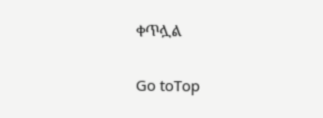ቀጥሏል

Go toTop